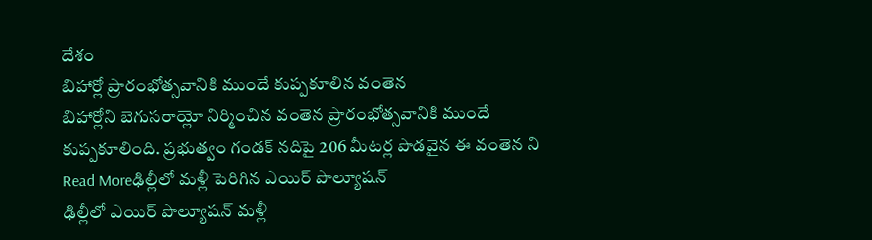దేశం
బిహార్లో ప్రారంభోత్సవానికి ముందే కుప్పకూలిన వంతెన
బిహార్లోని బెగుసరాయ్లో నిర్మించిన వంతెన ప్రారంభోత్సవానికి ముందే కుప్పకూలింది. ప్రభుత్వం గండక్ నదిపై 206 మీటర్ల పొడవైన ఈ వంతెన ని
Read Moreఢిల్లీలో మళ్లీ పెరిగిన ఎయిర్ పొల్యూషన్
ఢిల్లీలో ఎయిర్ పొల్యూషన్ మళ్లీ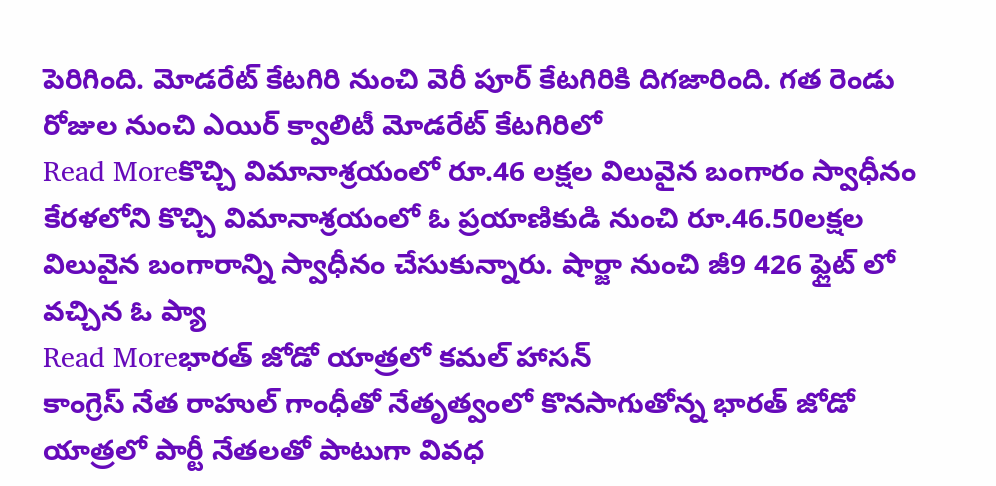పెరిగింది. మోడరేట్ కేటగిరి నుంచి వెరీ పూర్ కేటగిరికి దిగజారింది. గత రెండు రోజుల నుంచి ఎయిర్ క్వాలిటీ మోడరేట్ కేటగిరిలో
Read Moreకొచ్చి విమానాశ్రయంలో రూ.46 లక్షల విలువైన బంగారం స్వాధీనం
కేరళలోని కొచ్చి విమానాశ్రయంలో ఓ ప్రయాణికుడి నుంచి రూ.46.50లక్షల విలువైన బంగారాన్ని స్వాధీనం చేసుకున్నారు. షార్జా నుంచి జీ9 426 ఫ్లైట్ లో వచ్చిన ఓ ప్యా
Read Moreభారత్ జోడో యాత్రలో కమల్ హాసన్
కాంగ్రెస్ నేత రాహుల్ గాంధీతో నేతృత్వంలో కొనసాగుతోన్న భారత్ జోడో యాత్రలో పార్టీ నేతలతో పాటుగా వివధ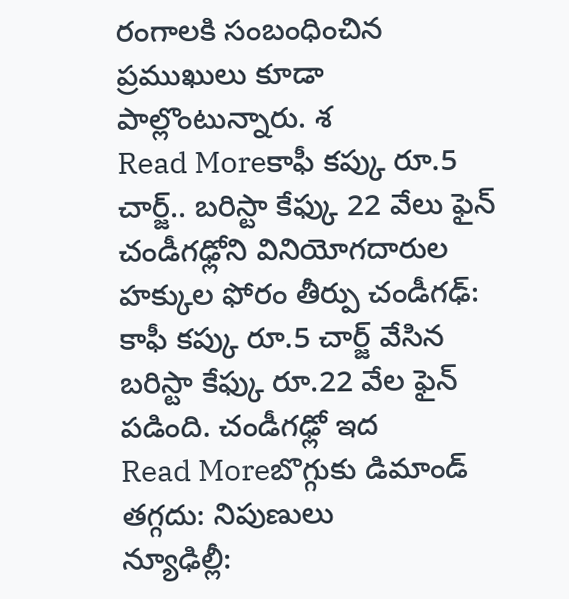రంగాలకి సంబంధించిన ప్రముఖులు కూడా పాల్లొంటున్నారు. శ
Read Moreకాఫీ కప్కు రూ.5 చార్జ్.. బరిస్టా కేఫ్కు 22 వేలు ఫైన్
చండీగఢ్లోని వినియోగదారుల హక్కుల ఫోరం తీర్పు చండీగఢ్: కాఫీ కప్కు రూ.5 చార్జ్ వేసిన బరిస్టా కేఫ్కు రూ.22 వేల ఫైన్ పడింది. చండీగఢ్లో ఇద
Read Moreబొగ్గుకు డిమాండ్ తగ్గదు: నిపుణులు
న్యూఢిల్లీ: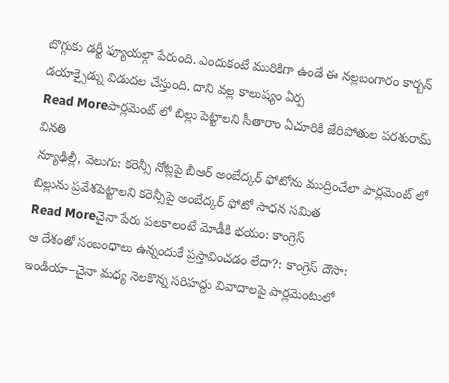బొగ్గుకు డర్టీ ఫ్యూయల్గా పేరుంది. ఎందుకంటే మురికిగా ఉండే ఈ నల్లబంగారం కార్బన్ డయాక్సైడ్ను విడుదల చేస్తుంది. దాని వల్ల కాలుష్యం ఏర్ప
Read Moreపార్లమెంట్ లో బిల్లు పెట్టాలని సీతారాం ఏచూరికి జేరిపోతుల పరశురామ్ వినతి
న్యూఢిల్లీ, వెలుగు: కరెన్సీ నోట్లపై బీఆర్ అంబేద్కర్ ఫోటోను ముద్రించేలా పార్లమెంట్ లో బిల్లును ప్రవేశపెట్టాలని కరెన్సీపై అంబేద్కర్ ఫోటో సాధన సమిత
Read Moreచైనా పేరు పలకాలంటే మోడీకి భయం: కాంగ్రెస్
ఆ దేశంతో సంబంధాలు ఉన్నందుకే ప్రస్తావించడం లేదా?: కాంగ్రెస్ దౌసా: ఇండియా–చైనా మధ్య నెలకొన్న సరిహద్దు వివాదాలపై పార్లమెంటులో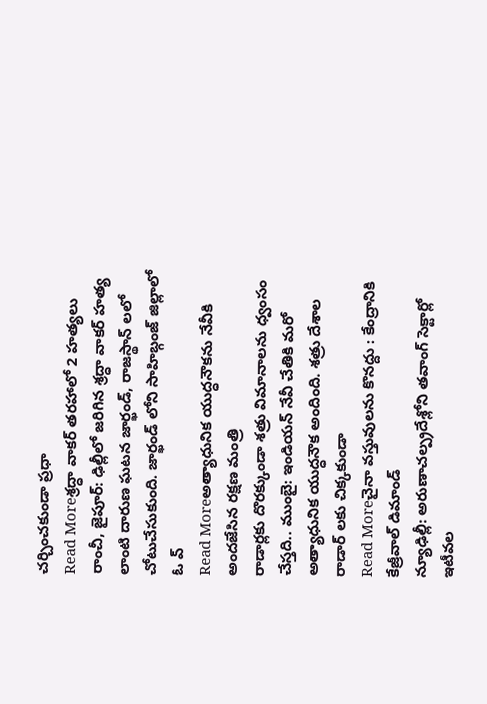చర్చించకుండా ప్రధా
Read Moreశ్రద్ధా వాకర్ తరహాలో 2 హత్యలు
రాంచీ, జైపూర్: ఢిల్లీలో జరిగిన శ్రద్ధా వాకర్ హత్య లాంటి దారుణ ఘటన జార్ఖండ్, రాజస్థాన్ లలో చోటుచేసుకుంది. జార్ఖండ్ లోని సాహిబ్గంజ్ జిల్లాలో ఓ వ్
Read Moreఅత్యాధునిక యుద్ధనౌకను నేవీకి అందజేసిన రక్షణ మంత్రి
రాడార్లకు దొరక్కుండా శత్రు విమానాలను ధ్వంసం చేస్తది.. ముంబై: ఇండియన్ నేవీ చేతికి మరో అత్యాధునిక యుద్ధనౌక అందింది. శత్రు దేశాల రాడార్ లకు చిక్కకుండా
Read Moreచైనా వస్తువులను కొనద్దు : కేంద్రానికి కేజ్రీవాల్ డిమాండ్
న్యూఢిల్లీ: అరుణాచల్ప్రదేశ్లోని తవాంగ్ సెక్టార్లో ఇటీవల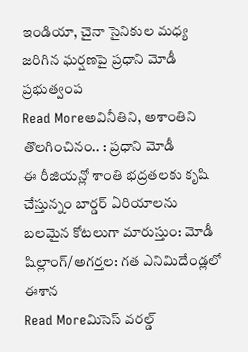ఇండియా, చైనా సైనికుల మధ్య జరిగిన ఘర్షణపై ప్రధాని మోడీ ప్రభుత్వంప
Read Moreఅవినీతిని, అశాంతిని తొలగించినం.. : ప్రధాని మోడీ
ఈ రీజియన్లో శాంతి భద్రతలకు కృషి చేస్తున్నం బార్డర్ ఏరియాలను బలమైన కోటలుగా మారుస్తుం: మోడీ షిల్లాంగ్/అగర్తల: గత ఎనిమిదేండ్లలో ఈశాన
Read Moreమిసెస్ వరల్డ్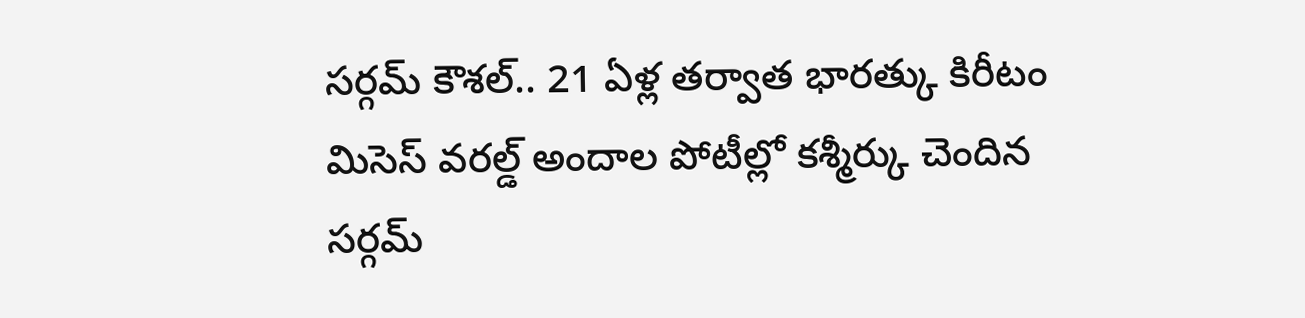సర్గమ్ కౌశల్.. 21 ఏళ్ల తర్వాత భారత్కు కిరీటం
మిసెస్ వరల్డ్ అందాల పోటీల్లో కశ్మీర్కు చెందిన సర్గమ్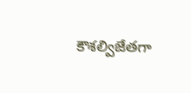కౌశల్విజేతగా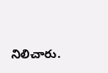నిలిచారు.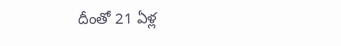దీంతో 21 ఏళ్ల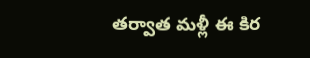తర్వాత మళ్లీ ఈ కిర